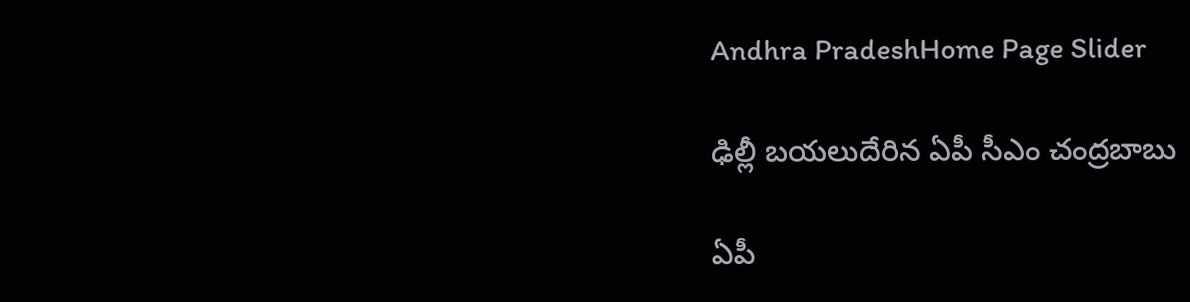Andhra PradeshHome Page Slider

ఢిల్లీ బయలుదేరిన ఏపీ సీఎం చంద్రబాబు

ఏపీ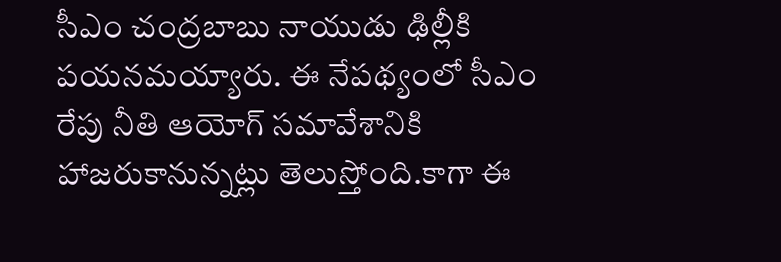సీఎం చంద్రబాబు నాయుడు ఢిల్లీకి పయనమయ్యారు. ఈ నేపథ్యంలో సీఎం రేపు నీతి ఆయోగ్ సమావేశానికి హాజరుకానున్నట్లు తెలుస్తోంది.కాగా ఈ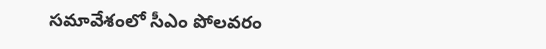సమావేశంలో సీఎం పోలవరం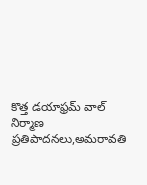కొత్త డయాఫ్రమ్ వాల్ నిర్మాణ ప్రతిపాదనలు,అమరావతి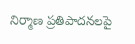నిర్మాణ ప్రతిపాదనలపై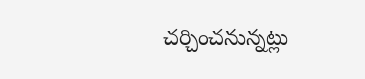చర్చించనున్నట్లు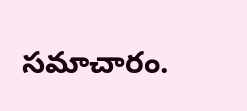సమాచారం.